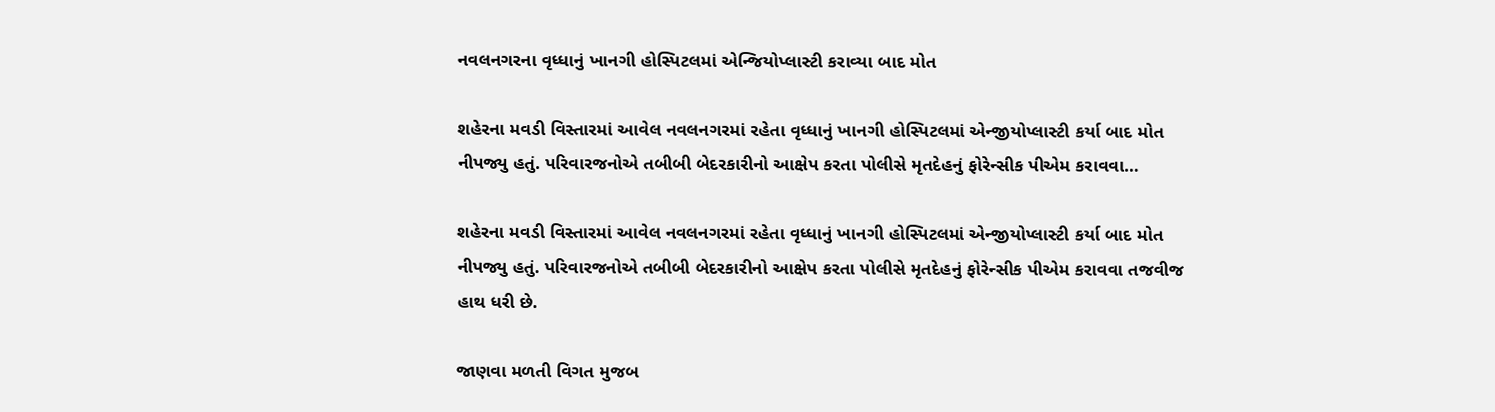નવલનગરના વૃધ્ધાનું ખાનગી હોસ્પિટલમાં એન્જિયોપ્લાસ્ટી કરાવ્યા બાદ મોત

શહેરના મવડી વિસ્તારમાં આવેલ નવલનગરમાં રહેતા વૃધ્ધાનું ખાનગી હોસ્પિટલમાં એન્જીયોપ્લાસ્ટી કર્યા બાદ મોત નીપજ્યુ હતું. પરિવારજનોએ તબીબી બેદરકારીનો આક્ષેપ કરતા પોલીસે મૃતદેહનું ફોરેન્સીક પીએમ કરાવવા…

શહેરના મવડી વિસ્તારમાં આવેલ નવલનગરમાં રહેતા વૃધ્ધાનું ખાનગી હોસ્પિટલમાં એન્જીયોપ્લાસ્ટી કર્યા બાદ મોત નીપજ્યુ હતું. પરિવારજનોએ તબીબી બેદરકારીનો આક્ષેપ કરતા પોલીસે મૃતદેહનું ફોરેન્સીક પીએમ કરાવવા તજવીજ હાથ ધરી છે.

જાણવા મળતી વિગત મુજબ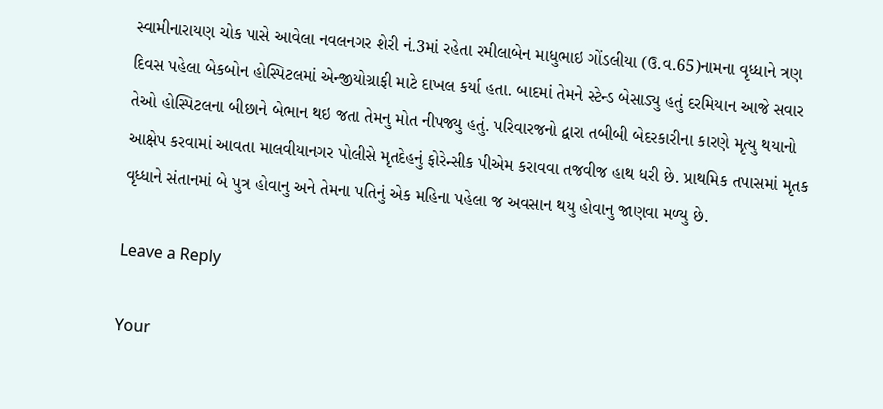સ્વામીનારાયણ ચોક પાસે આવેલા નવલનગર શેરી નં.3માં રહેતા રમીલાબેન માધુભાઇ ગોંડલીયા (ઉ.વ.65)નામના વૃધ્ધાને ત્રણ દિવસ પહેલા બેકબોન હોસ્પિટલમાં એન્જીયોગ્રાફી માટે દાખલ કર્યા હતા. બાદમાં તેમને સ્ટેન્ડ બેસાડ્યુ હતું દરમિયાન આજે સવાર તેઓ હોસ્પિટલના બીછાને બેભાન થઇ જતા તેમનુ મોત નીપજ્યુ હતું. પરિવારજનો દ્વારા તબીબી બેદરકારીના કારણે મૃત્યુ થયાનો આક્ષેપ કરવામાં આવતા માલવીયાનગર પોલીસે મૃતદેહનું ફોરેન્સીક પીએમ કરાવવા તજવીજ હાથ ધરી છે. પ્રાથમિક તપાસમાં મૃતક વૃધ્ધાને સંતાનમાં બે પુત્ર હોવાનુ અને તેમના પતિનું એક મહિના પહેલા જ અવસાન થયુ હોવાનુ જાણવા મળ્યુ છે.

Leave a Reply

Your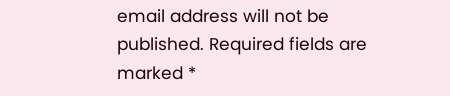email address will not be published. Required fields are marked *